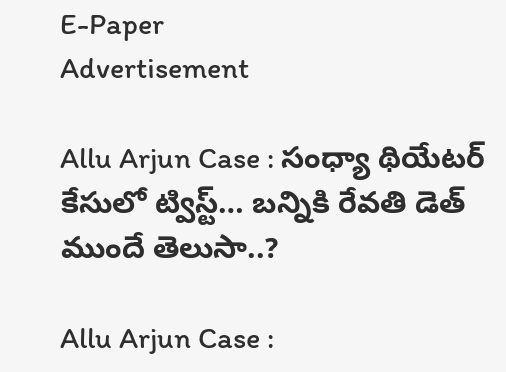E-Paper
Advertisement

Allu Arjun Case : సంధ్యా థియేటర్ కేసులో ట్విస్ట్… బన్నికి రేవతి డెత్ ముందే తెలుసా..?

Allu Arjun Case :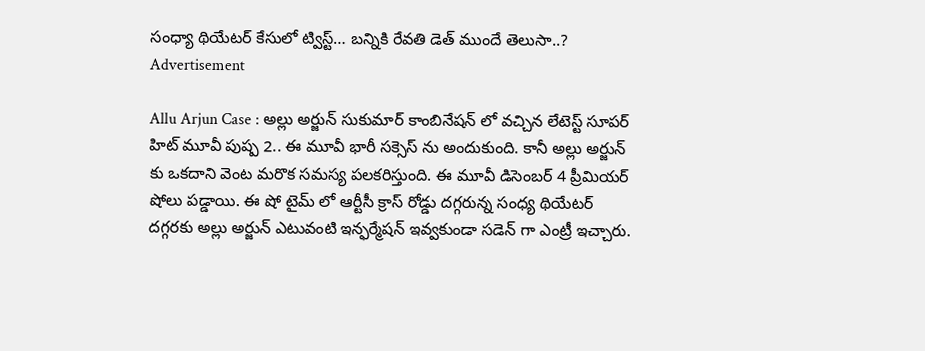సంధ్యా థియేటర్ కేసులో ట్విస్ట్… బన్నికి రేవతి డెత్ ముందే తెలుసా..?
Advertisement

Allu Arjun Case : అల్లు అర్జున్ సుకుమార్ కాంబినేషన్ లో వచ్చిన లేటెస్ట్ సూపర్ హిట్ మూవీ పుష్ప 2.. ఈ మూవీ భారీ సక్సెస్ ను అందుకుంది. కానీ అల్లు అర్జున్ కు ఒకదాని వెంట మరొక సమస్య పలకరిస్తుంది. ఈ మూవీ డిసెంబర్ 4 ప్రీమియర్ షోలు పడ్డాయి. ఈ షో టైమ్ లో ఆర్టీసీ క్రాస్ రోడ్డు దగ్గరున్న సంధ్య థియేటర్ దగ్గరకు అల్లు అర్జున్ ఎటువంటి ఇన్ఫర్మేషన్ ఇవ్వకుండా సడెన్ గా ఎంట్రీ ఇచ్చారు.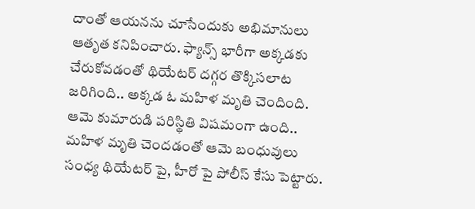దాంతో ఆయనను చూసేందుకు అభిమానులు ఆతృత కనిపించారు. ఫ్యాన్స్ భారీగా అక్కడకు చేరుకోవడంతో థియేటర్ దగ్గర తొక్కిసలాట జరిగింది.. అక్కడ ఓ మహిళ మృతి చెందింది. ఆమె కుమారుడి పరిస్థితి విషమంగా ఉంది.. మహిళ మృతి చెందడంతో ఆమె బంధువులు సంధ్య థియేటర్ పై, హీరో పై పోలీస్ కేసు పెట్టారు.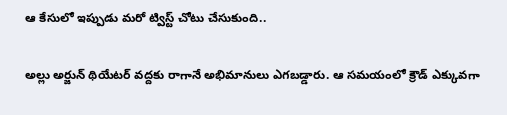ఆ కేసులో ఇప్పుడు మరో ట్విస్ట్ చోటు చేసుకుంది..

అల్లు అర్జున్ థియేటర్ వద్దకు రాగానే అభిమానులు ఎగబడ్డారు. ఆ సమయంలో క్రౌడ్ ఎక్కువగా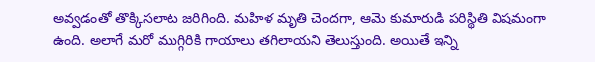అవ్వడంతో తొక్కిసలాట జరిగింది. మహిళ మృతి చెందగా, ఆమె కుమారుడి పరిస్థితి విషమంగా ఉంది. అలాగే మరో ముగ్గిరికి గాయాలు తగిలాయని తెలుస్తుంది. అయితే ఇన్ని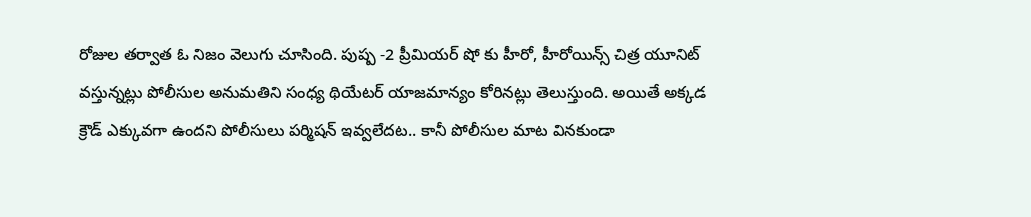రోజుల తర్వాత ఓ నిజం వెలుగు చూసింది. పుష్ప -2 ప్రీమియర్ షో కు హీరో, హీరోయిన్స్ చిత్ర యూనిట్ వస్తున్నట్లు పోలీసుల అనుమతిని సంధ్య థియేటర్ యాజమాన్యం కోరినట్లు తెలుస్తుంది. అయితే అక్కడ క్రౌడ్ ఎక్కువగా ఉందని పోలీసులు పర్మిషన్ ఇవ్వలేదట.. కానీ పోలీసుల మాట వినకుండా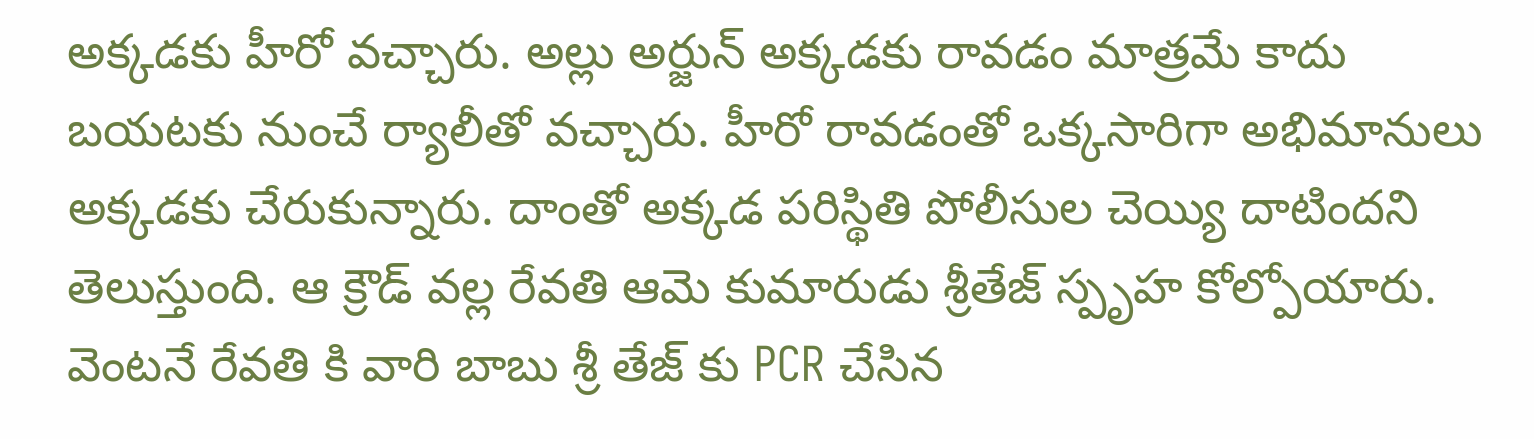అక్కడకు హీరో వచ్చారు. అల్లు అర్జున్ అక్కడకు రావడం మాత్రమే కాదు బయటకు నుంచే ర్యాలీతో వచ్చారు. హీరో రావడంతో ఒక్కసారిగా అభిమానులు అక్కడకు చేరుకున్నారు. దాంతో అక్కడ పరిస్థితి పోలీసుల చెయ్యి దాటిందని తెలుస్తుంది. ఆ క్రౌడ్ వల్ల రేవతి ఆమె కుమారుడు శ్రీతేజ్ స్పృహ కోల్పోయారు. వెంటనే రేవతి కి వారి బాబు శ్రీ తేజ్ కు PCR చేసిన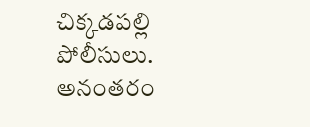చిక్కడపల్లి పోలీసులు. అనంతరం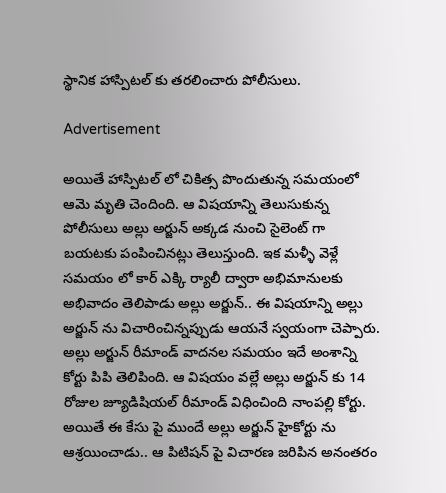స్థానిక హాస్పిటల్ కు తరలించారు పోలీసులు.

Advertisement

అయితే హాస్పిటల్ లో చికిత్స పొందుతున్న సమయంలో ఆమె మృతి చెందింది. ఆ విషయాన్ని తెలుసుకున్న పోలీసులు అల్లు అర్జున్ అక్కడ నుంచి సైలెంట్ గా బయటకు పంపించినట్లు తెలుస్తుంది. ఇక మళ్ళీ వెళ్లే సమయం లో కార్ ఎక్కి ర్యాలీ ద్వారా అభిమానులకు అభివాదం తెలిపాడు అల్లు అర్జున్.. ఈ విషయాన్ని అల్లు అర్జున్ ను విచారించిన్నప్పుడు ఆయనే స్వయంగా చెప్పారు. అల్లు అర్జున్ రీమాండ్ వాదనల సమయం ఇదే అంశాన్ని కోర్టు పిపి తెలిపింది. ఆ విషయం వల్లే అల్లు అర్జున్ కు 14 రోజుల జ్యూడిషియల్ రీమాండ్ విధించింది నాంపల్లి కోర్టు. అయితే ఈ కేసు పై ముందే అల్లు అర్జున్ హైకోర్టు ను ఆశ్రయించాడు.. ఆ పిటిషన్ పై విచారణ జరిపిన అనంతరం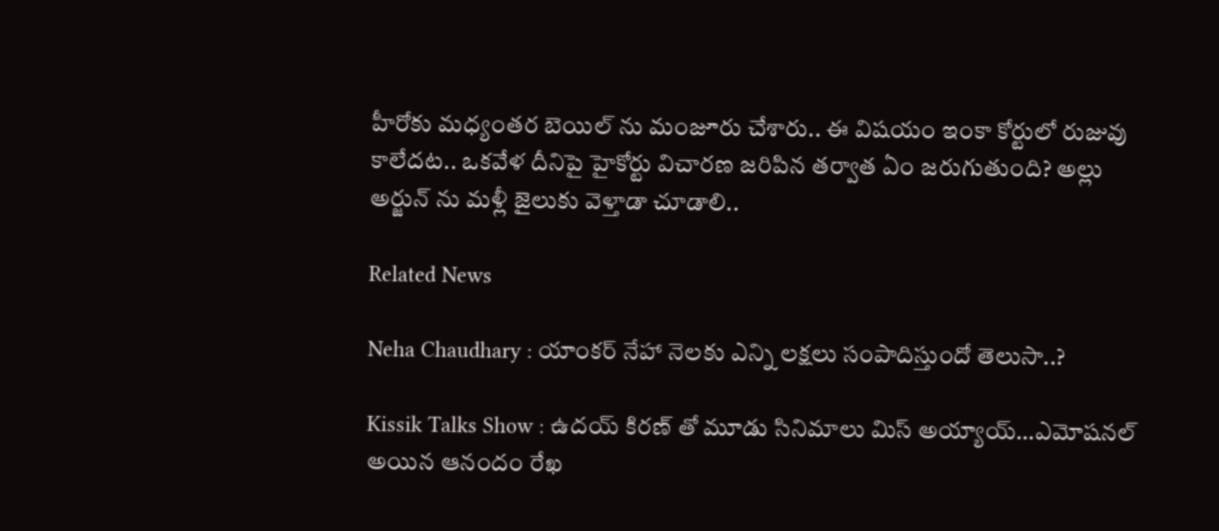హీరోకు మధ్యంతర బెయిల్ ను మంజూరు చేశారు.. ఈ విషయం ఇంకా కోర్టులో రుజువు కాలేదట.. ఒకవేళ దీనిపై హైకోర్టు విచారణ జరిపిన తర్వాత ఏం జరుగుతుంది? అల్లు అర్జున్ ను మళ్లీ జైలుకు వెళ్తాడా చూడాలి..

Related News

Neha Chaudhary : యాంకర్ నేహా నెలకు ఎన్ని లక్షలు సంపాదిస్తుందో తెలుసా..?

Kissik Talks Show : ఉదయ్ కిరణ్ తో మూడు సినిమాలు మిస్ అయ్యాయ్…ఎమోషనల్ అయిన ఆనందం రేఖ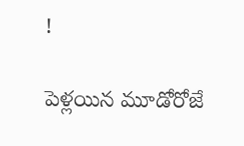!

పెళ్లయిన మూడోరోజే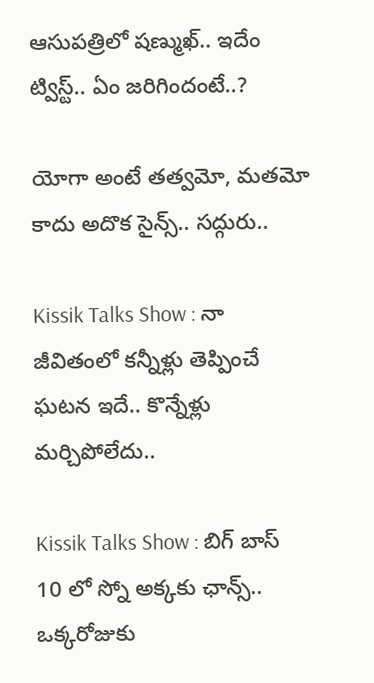ఆసుపత్రిలో షణ్ముఖ్.. ఇదేం ట్విస్ట్.. ఏం జరిగిందంటే..?

యోగా అంటే తత్వమో, మతమో కాదు అదొక సైన్స్.. సద్గురు..

Kissik Talks Show : నా జీవితంలో కన్నీళ్లు తెప్పించే ఘటన ఇదే.. కొన్నేళ్లు మర్చిపోలేదు..

Kissik Talks Show : బిగ్ బాస్ 10 లో స్నో అక్కకు ఛాన్స్.. ఒక్కరోజుకు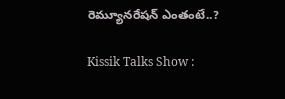రెమ్యూనరేషన్ ఎంతంటే..?

Kissik Talks Show :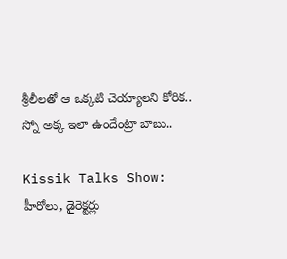శ్రీలీలతో ఆ ఒక్కటి చెయ్యాలని కోరిక.. స్నో అక్క ఇలా ఉందేంట్రా బాబు..

Kissik Talks Show: హీరోలు, డైరెక్టర్లు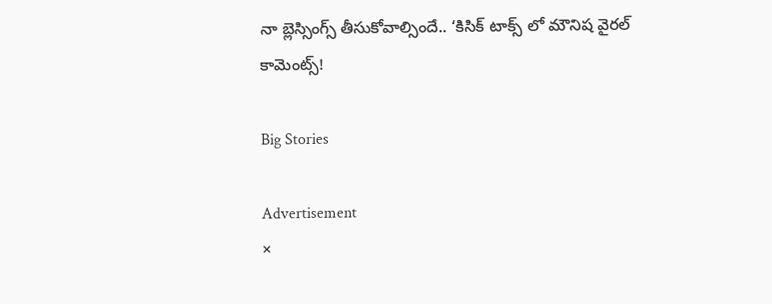నా బ్లెస్సింగ్స్ తీసుకోవాల్సిందే.. ‘కిసిక్ టాక్స్ లో మౌనిష వైరల్ కామెంట్స్!

Big Stories

Advertisement
×